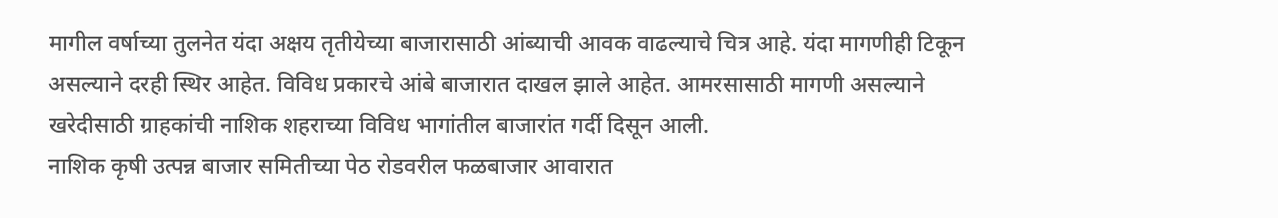मागील वर्षाच्या तुलनेत यंदा अक्षय तृतीयेच्या बाजारासाठी आंब्याची आवक वाढल्याचे चित्र आहे. यंदा मागणीही टिकून असल्याने दरही स्थिर आहेत. विविध प्रकारचे आंबे बाजारात दाखल झाले आहेत. आमरसासाठी मागणी असल्याने खरेदीसाठी ग्राहकांची नाशिक शहराच्या विविध भागांतील बाजारांत गर्दी दिसून आली.
नाशिक कृषी उत्पन्न बाजार समितीच्या पेठ रोडवरील फळबाजार आवारात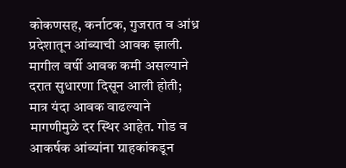कोकणसह, कर्नाटक, गुजरात व आंध्र प्रदेशातून आंब्याची आवक झाली. मागील वर्षी आवक कमी असल्याने दरात सुधारणा दिसून आली होती; मात्र यंदा आवक वाढल्याने मागणीमुळे दर स्थिर आहेत. गोड व आकर्षक आंब्यांना ग्राहकांकडून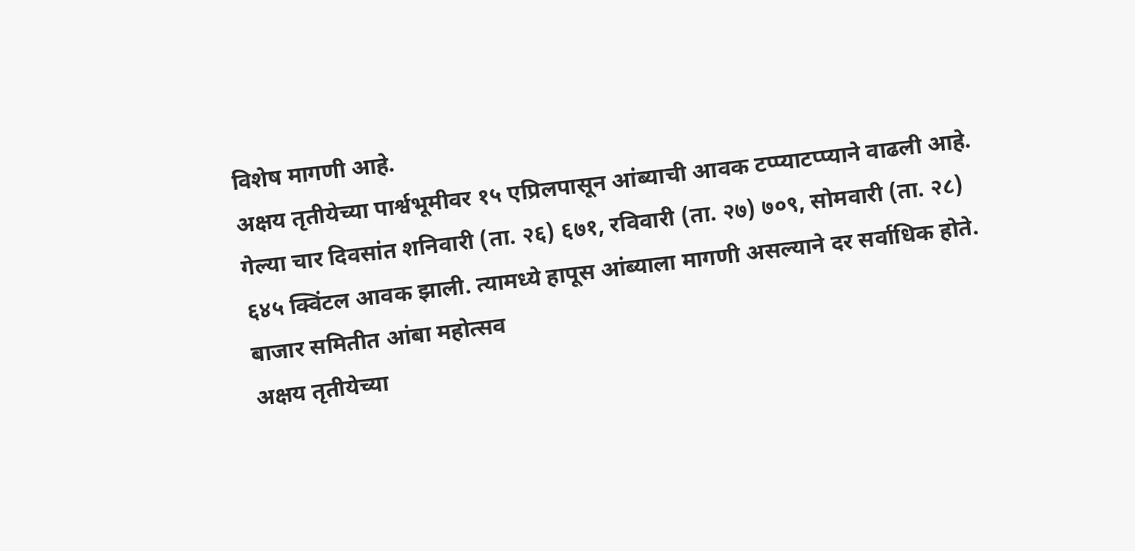विशेष मागणी आहे.
अक्षय तृतीयेच्या पार्श्वभूमीवर १५ एप्रिलपासून आंब्याची आवक टप्प्याटप्प्याने वाढली आहे. गेल्या चार दिवसांत शनिवारी (ता. २६) ६७१, रविवारी (ता. २७) ७०९, सोमवारी (ता. २८) ६४५ क्विंटल आवक झाली. त्यामध्ये हापूस आंब्याला मागणी असल्याने दर सर्वाधिक होते.
बाजार समितीत आंबा महोत्सव
अक्षय तृतीयेच्या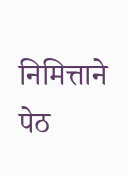निमित्ताने पेठ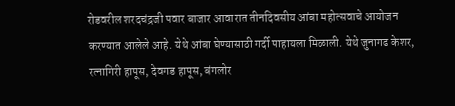रोडवरील शरदचंद्रजी पवार बाजार आवारात तीनदिवसीय आंबा महोत्सवाचे आयोजन करण्यात आलेले आहे. येथे आंबा घेण्यासाठी गर्दी पाहायला मिळाली. येथे जुनागढ केशर, रत्नागिरी हापूस, देवगड हापूस, बंगलोर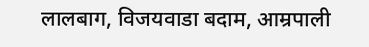लालबाग, विजयवाडा बदाम, आम्रपाली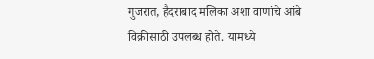गुजरात, हैदराबाद मलिका अशा वाणांचे आंबे विक्रीसाठी उपलब्ध होते. यामध्ये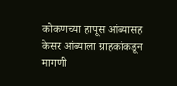कोकणच्या हापूस आंब्यासह केसर आंब्याला ग्राहकांकडून मागणी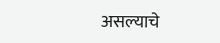असल्याचे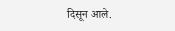दिसून आले.